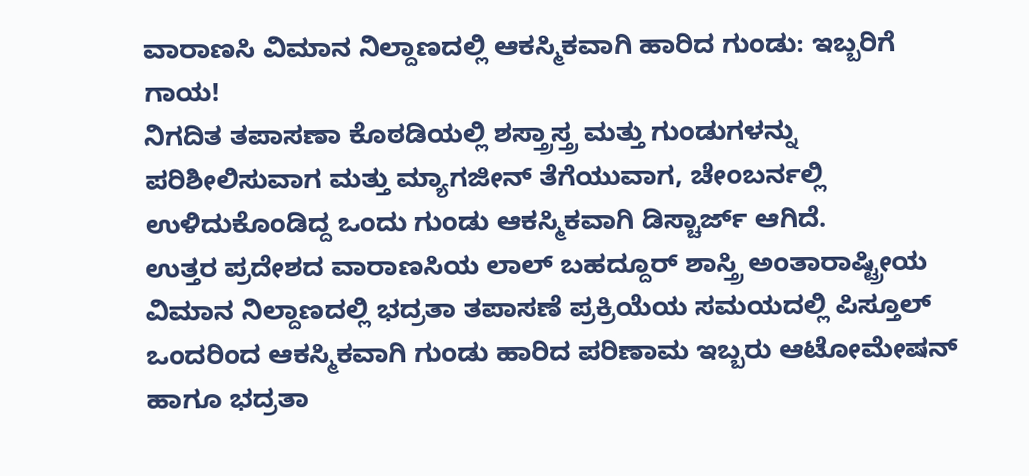ವಾರಾಣಸಿ ವಿಮಾನ ನಿಲ್ದಾಣದಲ್ಲಿ ಆಕಸ್ಮಿಕವಾಗಿ ಹಾರಿದ ಗುಂಡು: ಇಬ್ಬರಿಗೆ ಗಾಯ!
ನಿಗದಿತ ತಪಾಸಣಾ ಕೊಠಡಿಯಲ್ಲಿ ಶಸ್ತ್ರಾಸ್ತ್ರ ಮತ್ತು ಗುಂಡುಗಳನ್ನು ಪರಿಶೀಲಿಸುವಾಗ ಮತ್ತು ಮ್ಯಾಗಜೀನ್ ತೆಗೆಯುವಾಗ, ಚೇಂಬರ್ನಲ್ಲಿ ಉಳಿದುಕೊಂಡಿದ್ದ ಒಂದು ಗುಂಡು ಆಕಸ್ಮಿಕವಾಗಿ ಡಿಸ್ಚಾರ್ಜ್ ಆಗಿದೆ.
ಉತ್ತರ ಪ್ರದೇಶದ ವಾರಾಣಸಿಯ ಲಾಲ್ ಬಹದ್ದೂರ್ ಶಾಸ್ತ್ರಿ ಅಂತಾರಾಷ್ಟ್ರೀಯ ವಿಮಾನ ನಿಲ್ದಾಣದಲ್ಲಿ ಭದ್ರತಾ ತಪಾಸಣೆ ಪ್ರಕ್ರಿಯೆಯ ಸಮಯದಲ್ಲಿ ಪಿಸ್ತೂಲ್ ಒಂದರಿಂದ ಆಕಸ್ಮಿಕವಾಗಿ ಗುಂಡು ಹಾರಿದ ಪರಿಣಾಮ ಇಬ್ಬರು ಆಟೋಮೇಷನ್ ಹಾಗೂ ಭದ್ರತಾ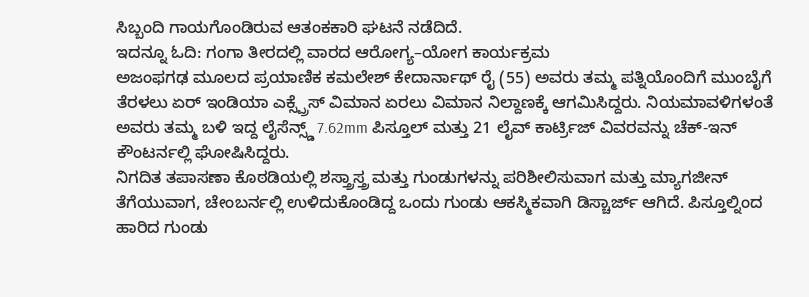ಸಿಬ್ಬಂದಿ ಗಾಯಗೊಂಡಿರುವ ಆತಂಕಕಾರಿ ಘಟನೆ ನಡೆದಿದೆ.
ಇದನ್ನೂ ಓದಿ: ಗಂಗಾ ತೀರದಲ್ಲಿ ವಾರದ ಆರೋಗ್ಯ–ಯೋಗ ಕಾರ್ಯಕ್ರಮ
ಅಜಂಫಗಢ ಮೂಲದ ಪ್ರಯಾಣಿಕ ಕಮಲೇಶ್ ಕೇದಾರ್ನಾಥ್ ರೈ (55) ಅವರು ತಮ್ಮ ಪತ್ನಿಯೊಂದಿಗೆ ಮುಂಬೈಗೆ ತೆರಳಲು ಏರ್ ಇಂಡಿಯಾ ಎಕ್ಸ್ಪ್ರೆಸ್ ವಿಮಾನ ಏರಲು ವಿಮಾನ ನಿಲ್ದಾಣಕ್ಕೆ ಆಗಮಿಸಿದ್ದರು. ನಿಯಮಾವಳಿಗಳಂತೆ ಅವರು ತಮ್ಮ ಬಳಿ ಇದ್ದ ಲೈಸೆನ್ಸ್ಡ್ 7.62mm ಪಿಸ್ತೂಲ್ ಮತ್ತು 21 ಲೈವ್ ಕಾರ್ಟ್ರಿಜ್ ವಿವರವನ್ನು ಚೆಕ್-ಇನ್ ಕೌಂಟರ್ನಲ್ಲಿ ಘೋಷಿಸಿದ್ದರು.
ನಿಗದಿತ ತಪಾಸಣಾ ಕೊಠಡಿಯಲ್ಲಿ ಶಸ್ತ್ರಾಸ್ತ್ರ ಮತ್ತು ಗುಂಡುಗಳನ್ನು ಪರಿಶೀಲಿಸುವಾಗ ಮತ್ತು ಮ್ಯಾಗಜೀನ್ ತೆಗೆಯುವಾಗ, ಚೇಂಬರ್ನಲ್ಲಿ ಉಳಿದುಕೊಂಡಿದ್ದ ಒಂದು ಗುಂಡು ಆಕಸ್ಮಿಕವಾಗಿ ಡಿಸ್ಚಾರ್ಜ್ ಆಗಿದೆ. ಪಿಸ್ತೂಲ್ನಿಂದ ಹಾರಿದ ಗುಂಡು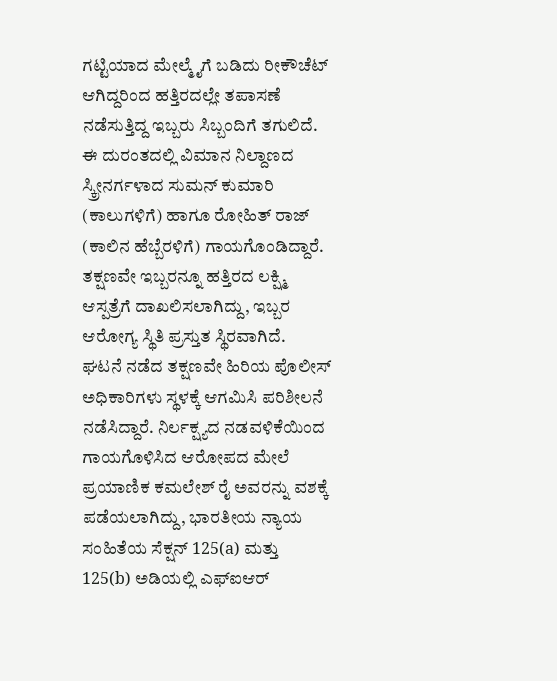ಗಟ್ಟಿಯಾದ ಮೇಲ್ಮೈಗೆ ಬಡಿದು ರೀಕೌಚೆಟ್ ಆಗಿದ್ದರಿಂದ ಹತ್ತಿರದಲ್ಲೇ ತಪಾಸಣೆ ನಡೆಸುತ್ತಿದ್ದ ಇಬ್ಬರು ಸಿಬ್ಬಂದಿಗೆ ತಗುಲಿದೆ.
ಈ ದುರಂತದಲ್ಲಿ ವಿಮಾನ ನಿಲ್ದಾಣದ ಸ್ಕ್ರೀನರ್ಗಳಾದ ಸುಮನ್ ಕುಮಾರಿ (ಕಾಲುಗಳಿಗೆ) ಹಾಗೂ ರೋಹಿತ್ ರಾಜ್ (ಕಾಲಿನ ಹೆಬ್ಬೆರಳಿಗೆ) ಗಾಯಗೊಂಡಿದ್ದಾರೆ. ತಕ್ಷಣವೇ ಇಬ್ಬರನ್ನೂ ಹತ್ತಿರದ ಲಕ್ಷ್ಮಿ ಆಸ್ಪತ್ರೆಗೆ ದಾಖಲಿಸಲಾಗಿದ್ದು, ಇಬ್ಬರ ಆರೋಗ್ಯ ಸ್ಥಿತಿ ಪ್ರಸ್ತುತ ಸ್ಥಿರವಾಗಿದೆ.
ಘಟನೆ ನಡೆದ ತಕ್ಷಣವೇ ಹಿರಿಯ ಪೊಲೀಸ್ ಅಧಿಕಾರಿಗಳು ಸ್ಥಳಕ್ಕೆ ಆಗಮಿಸಿ ಪರಿಶೀಲನೆ ನಡೆಸಿದ್ದಾರೆ. ನಿರ್ಲಕ್ಷ್ಯದ ನಡವಳಿಕೆಯಿಂದ ಗಾಯಗೊಳಿಸಿದ ಆರೋಪದ ಮೇಲೆ ಪ್ರಯಾಣಿಕ ಕಮಲೇಶ್ ರೈ ಅವರನ್ನು ವಶಕ್ಕೆ ಪಡೆಯಲಾಗಿದ್ದು, ಭಾರತೀಯ ನ್ಯಾಯ ಸಂಹಿತೆಯ ಸೆಕ್ಷನ್ 125(a) ಮತ್ತು 125(b) ಅಡಿಯಲ್ಲಿ ಎಫ್ಐಆರ್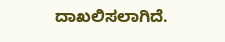ದಾಖಲಿಸಲಾಗಿದೆ.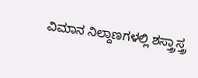ವಿಮಾನ ನಿಲ್ದಾಣಗಳಲ್ಲಿ ಶಸ್ತ್ರಾಸ್ತ್ರ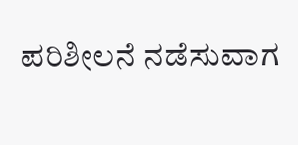ಪರಿಶೀಲನೆ ನಡೆಸುವಾಗ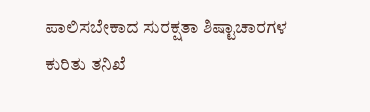ಪಾಲಿಸಬೇಕಾದ ಸುರಕ್ಷತಾ ಶಿಷ್ಟಾಚಾರಗಳ ಕುರಿತು ತನಿಖೆ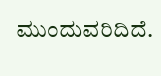ಮುಂದುವರಿದಿದೆ.